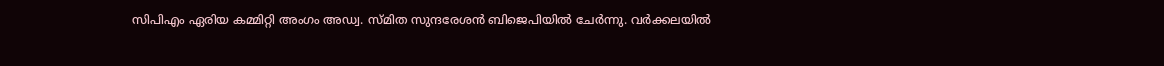സിപിഎം ഏരിയ കമ്മിറ്റി അംഗം അഡ്വ. സ്മിത സുന്ദരേശൻ ബിജെപിയിൽ ചേർന്നു. വർക്കലയിൽ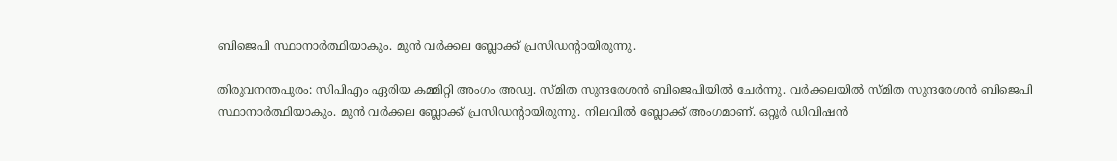ബിജെപി സ്ഥാനാർത്ഥിയാകും. മുൻ വർക്കല ബ്ലോക്ക് പ്രസിഡൻ്റായിരുന്നു.

തിരുവനന്തപുരം: സിപിഎം ഏരിയ കമ്മിറ്റി അംഗം അഡ്വ. സ്മിത സുന്ദരേശൻ ബിജെപിയിൽ ചേർന്നു. വർക്കലയിൽ സ്മിത സുന്ദരേശൻ ബിജെപി സ്ഥാനാർത്ഥിയാകും. മുൻ വർക്കല ബ്ലോക്ക് പ്രസിഡൻ്റായിരുന്നു. നിലവിൽ ബ്ലോക്ക് അംഗമാണ്. ഒറ്റൂർ ഡിവിഷൻ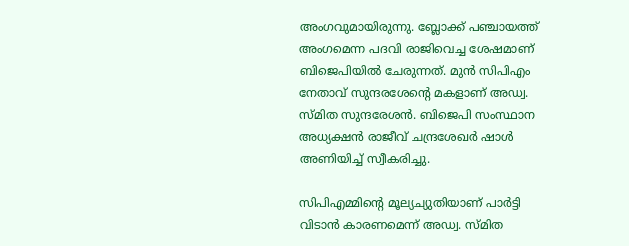അംഗവുമായിരുന്നു. ബ്ലോക്ക് പഞ്ചായത്ത് അംഗമെന്ന പദവി രാജിവെച്ച ശേഷമാണ് ബിജെപിയിൽ ചേരുന്നത്. മുൻ സിപിഎം നേതാവ് സുന്ദരശേൻ്റെ മകളാണ് അഡ്വ. സ്മിത സുന്ദരേശൻ. ബിജെപി സംസ്ഥാന അധ്യക്ഷൻ രാജീവ് ചന്ദ്രശേഖർ ഷാൾ അണിയിച്ച് സ്വീകരിച്ചു.

സിപിഎമ്മിന്റെ മൂല്യച്യുതിയാണ് പാർട്ടി വിടാൻ കാരണമെന്ന് അഡ്വ. സ്മിത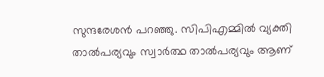സുന്ദരേശൻ പറഞ്ഞു. സിപിഎമ്മിൽ വ്യക്തി താൽപര്യവും സ്വാർത്ഥ താൽപര്യവും ആണ്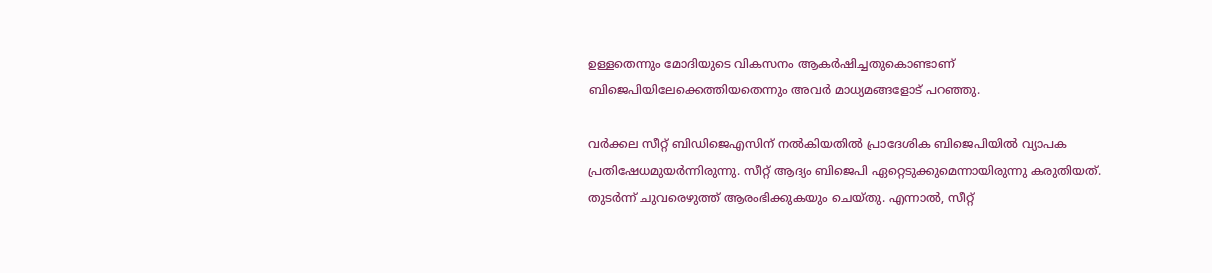ഉള്ളതെന്നും മോദിയുടെ വികസനം ആകർഷിച്ചതുകൊണ്ടാണ് ബിജെപിയിലേക്കെത്തിയതെന്നും അവർ മാധ്യമങ്ങളോട് പറഞ്ഞു.

വർക്കല സീറ്റ് ബിഡിജെഎസിന് നൽകിയതിൽ പ്രാദേശിക ബിജെപിയിൽ വ്യാപക പ്രതിഷേധമുയർന്നിരുന്നു. സീറ്റ് ആദ്യം ബിജെപി ഏറ്റെടുക്കുമെന്നായിരുന്നു കരുതിയത്. തുടർന്ന് ചുവരെഴുത്ത് ആരംഭിക്കുകയും ചെയ്തു. എന്നാൽ, സീറ്റ്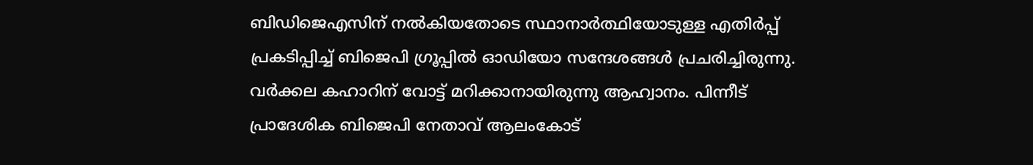ബിഡിജെഎസിന് നൽകിയതോടെ സ്ഥാനാർത്ഥിയോടുള്ള എതിർപ്പ് പ്രകടിപ്പിച്ച് ബിജെപി ഗ്രൂപ്പിൽ ഓഡിയോ സന്ദേശങ്ങൾ പ്രചരിച്ചിരുന്നു. വർക്കല കഹാറിന് വോട്ട് മറിക്കാനായിരുന്നു ആഹ്വാനം. പിന്നീട് പ്രാദേശിക ബിജെപി നേതാവ് ആലംകോട്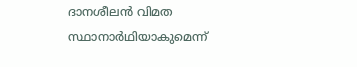ദാനശീലൻ വിമത സ്ഥാനാർഥിയാകുമെന്ന്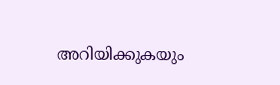അറിയിക്കുകയും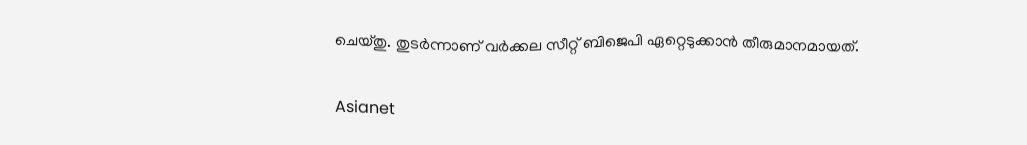ചെയ്തു. തുടർന്നാണ് വർക്കല സീറ്റ് ബിജെപി ഏറ്റെടുക്കാൻ തീരുമാനമായത്.

Asianet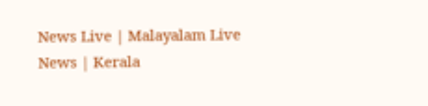News Live | Malayalam Live News | Kerala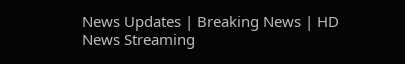News Updates | Breaking News | HD News Streaming